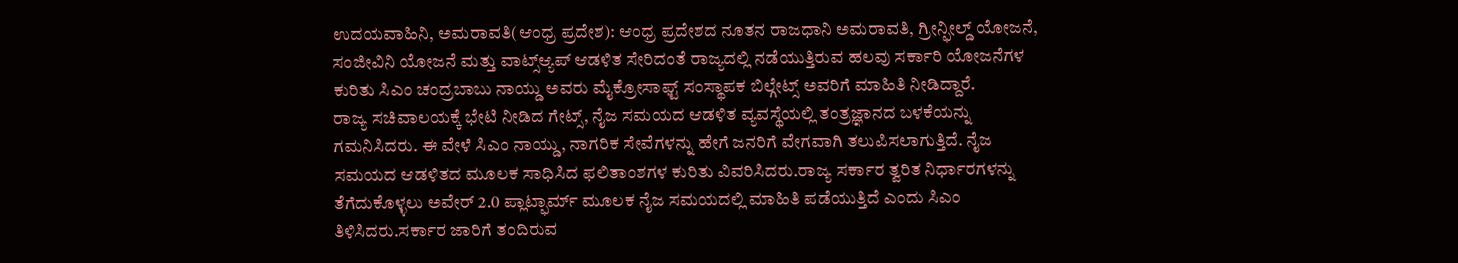ಉದಯವಾಹಿನಿ, ಅಮರಾವತಿ(ಆಂಧ್ರ ಪ್ರದೇಶ): ಆಂಧ್ರ ಪ್ರದೇಶದ ನೂತನ ರಾಜಧಾನಿ ಅಮರಾವತಿ, ಗ್ರೀನ್ಫೀಲ್ಡ್ ಯೋಜನೆ, ಸಂಜೀವಿನಿ ಯೋಜನೆ ಮತ್ತು ವಾಟ್ಸ್ಆ್ಯಪ್ ಆಡಳಿತ ಸೇರಿದಂತೆ ರಾಜ್ಯದಲ್ಲಿ ನಡೆಯುತ್ತಿರುವ ಹಲವು ಸರ್ಕಾರಿ ಯೋಜನೆಗಳ ಕುರಿತು ಸಿಎಂ ಚಂದ್ರಬಾಬು ನಾಯ್ಡು ಅವರು ಮೈಕ್ರೋಸಾಫ್ಟ್ ಸಂಸ್ಥಾಪಕ ಬಿಲ್ಗೇಟ್ಸ್ ಅವರಿಗೆ ಮಾಹಿತಿ ನೀಡಿದ್ದಾರೆ.
ರಾಜ್ಯ ಸಚಿವಾಲಯಕ್ಕೆ ಭೇಟಿ ನೀಡಿದ ಗೇಟ್ಸ್, ನೈಜ ಸಮಯದ ಆಡಳಿತ ವ್ಯವಸ್ಥೆಯಲ್ಲಿ ತಂತ್ರಜ್ಞಾನದ ಬಳಕೆಯನ್ನು ಗಮನಿಸಿದರು. ಈ ವೇಳೆ ಸಿಎಂ ನಾಯ್ಡು, ನಾಗರಿಕ ಸೇವೆಗಳನ್ನು ಹೇಗೆ ಜನರಿಗೆ ವೇಗವಾಗಿ ತಲುಪಿಸಲಾಗುತ್ತಿದೆ. ನೈಜ ಸಮಯದ ಆಡಳಿತದ ಮೂಲಕ ಸಾಧಿಸಿದ ಫಲಿತಾಂಶಗಳ ಕುರಿತು ವಿವರಿಸಿದರು.ರಾಜ್ಯ ಸರ್ಕಾರ ತ್ವರಿತ ನಿರ್ಧಾರಗಳನ್ನು ತೆಗೆದುಕೊಳ್ಳಲು ಅವೇರ್ 2.0 ಪ್ಲಾಟ್ಫಾರ್ಮ್ ಮೂಲಕ ನೈಜ ಸಮಯದಲ್ಲಿ ಮಾಹಿತಿ ಪಡೆಯುತ್ತಿದೆ ಎಂದು ಸಿಎಂ ತಿಳಿಸಿದರು.ಸರ್ಕಾರ ಜಾರಿಗೆ ತಂದಿರುವ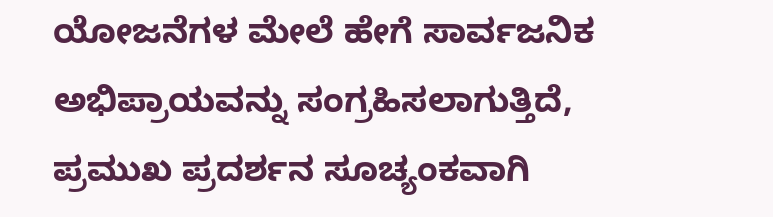ಯೋಜನೆಗಳ ಮೇಲೆ ಹೇಗೆ ಸಾರ್ವಜನಿಕ ಅಭಿಪ್ರಾಯವನ್ನು ಸಂಗ್ರಹಿಸಲಾಗುತ್ತಿದೆ, ಪ್ರಮುಖ ಪ್ರದರ್ಶನ ಸೂಚ್ಯಂಕವಾಗಿ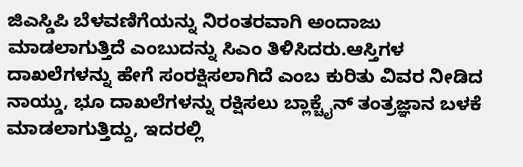ಜಿಎಸ್ಡಿಪಿ ಬೆಳವಣಿಗೆಯನ್ನು ನಿರಂತರವಾಗಿ ಅಂದಾಜು ಮಾಡಲಾಗುತ್ತಿದೆ ಎಂಬುದನ್ನು ಸಿಎಂ ತಿಳಿಸಿದರು.ಆಸ್ತಿಗಳ ದಾಖಲೆಗಳನ್ನು ಹೇಗೆ ಸಂರಕ್ಷಿಸಲಾಗಿದೆ ಎಂಬ ಕುರಿತು ವಿವರ ನೀಡಿದ ನಾಯ್ಡು, ಭೂ ದಾಖಲೆಗಳನ್ನು ರಕ್ಷಿಸಲು ಬ್ಲಾಕ್ಚೈನ್ ತಂತ್ರಜ್ಞಾನ ಬಳಕೆ ಮಾಡಲಾಗುತ್ತಿದ್ದು, ಇದರಲ್ಲಿ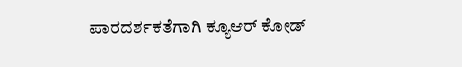ಪಾರದರ್ಶಕತೆಗಾಗಿ ಕ್ಯೂಆರ್ ಕೋಡ್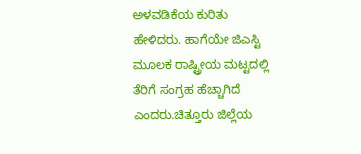ಅಳವಡಿಕೆಯ ಕುರಿತು ಹೇಳಿದರು. ಹಾಗೆಯೇ ಜಿಎಸ್ಟಿ ಮೂಲಕ ರಾಷ್ಟ್ರೀಯ ಮಟ್ಟದಲ್ಲಿ ತೆರಿಗೆ ಸಂಗ್ರಹ ಹೆಚ್ಚಾಗಿದೆ ಎಂದರು.ಚಿತ್ತೂರು ಜಿಲ್ಲೆಯ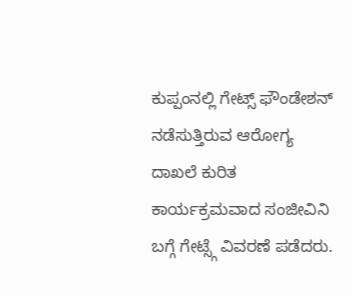ಕುಪ್ಪಂನಲ್ಲಿ ಗೇಟ್ಸ್ ಫೌಂಡೇಶನ್ ನಡೆಸುತ್ತಿರುವ ಆರೋಗ್ಯ ದಾಖಲೆ ಕುರಿತ ಕಾರ್ಯಕ್ರಮವಾದ ಸಂಜೀವಿನಿ ಬಗ್ಗೆ ಗೇಟ್ಸ್ಗೆ ವಿವರಣೆ ಪಡೆದರು.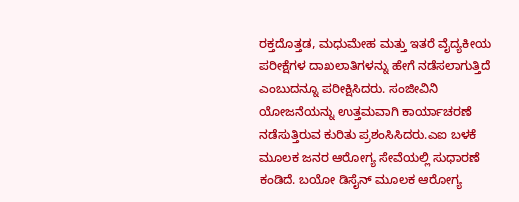ರಕ್ತದೊತ್ತಡ, ಮಧುಮೇಹ ಮತ್ತು ಇತರೆ ವೈದ್ಯಕೀಯ ಪರೀಕ್ಷೆಗಳ ದಾಖಲಾತಿಗಳನ್ನು ಹೇಗೆ ನಡೆಸಲಾಗುತ್ತಿದೆ ಎಂಬುದನ್ನೂ ಪರೀಕ್ಷಿಸಿದರು. ಸಂಜೀವಿನಿ ಯೋಜನೆಯನ್ನು ಉತ್ತಮವಾಗಿ ಕಾರ್ಯಾಚರಣೆ ನಡೆಸುತ್ತಿರುವ ಕುರಿತು ಪ್ರಶಂಸಿಸಿದರು.ಎಐ ಬಳಕೆ ಮೂಲಕ ಜನರ ಆರೋಗ್ಯ ಸೇವೆಯಲ್ಲಿ ಸುಧಾರಣೆ ಕಂಡಿದೆ. ಬಯೋ ಡಿಸೈನ್ ಮೂಲಕ ಆರೋಗ್ಯ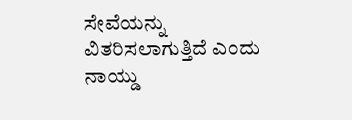ಸೇವೆಯನ್ನು ವಿತರಿಸಲಾಗುತ್ತಿದೆ ಎಂದು ನಾಯ್ಡು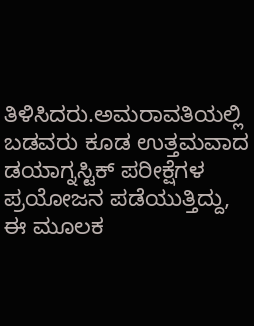ತಿಳಿಸಿದರು.ಅಮರಾವತಿಯಲ್ಲಿ ಬಡವರು ಕೂಡ ಉತ್ತಮವಾದ ಡಯಾಗ್ನಸ್ಟಿಕ್ ಪರೀಕ್ಷೆಗಳ ಪ್ರಯೋಜನ ಪಡೆಯುತ್ತಿದ್ದು, ಈ ಮೂಲಕ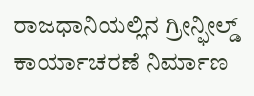ರಾಜಧಾನಿಯಲ್ಲಿನ ಗ್ರೀನ್ಫೀಲ್ಡ್ ಕಾರ್ಯಾಚರಣೆ ನಿರ್ಮಾಣ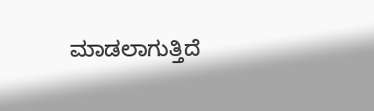ಮಾಡಲಾಗುತ್ತಿದೆ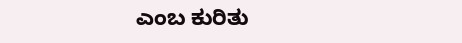ಎಂಬ ಕುರಿತು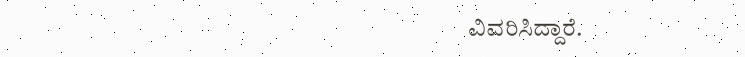ವಿವರಿಸಿದ್ದಾರೆ.